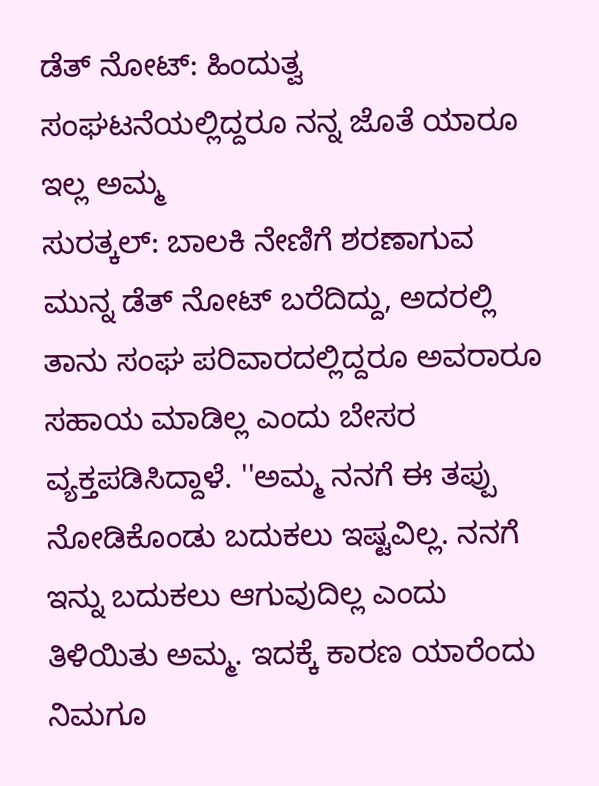ಡೆತ್ ನೋಟ್: ಹಿಂದುತ್ವ ಸಂಘಟನೆಯಲ್ಲಿದ್ದರೂ ನನ್ನ ಜೊತೆ ಯಾರೂ ಇಲ್ಲ ಅಮ್ಮ
ಸುರತ್ಕಲ್: ಬಾಲಕಿ ನೇಣಿಗೆ ಶರಣಾಗುವ ಮುನ್ನ ಡೆತ್ ನೋಟ್ ಬರೆದಿದ್ದು, ಅದರಲ್ಲಿ ತಾನು ಸಂಘ ಪರಿವಾರದಲ್ಲಿದ್ದರೂ ಅವರಾರೂ ಸಹಾಯ ಮಾಡಿಲ್ಲ ಎಂದು ಬೇಸರ ವ್ಯಕ್ತಪಡಿಸಿದ್ದಾಳೆ. ''ಅಮ್ಮ ನನಗೆ ಈ ತಪ್ಪು ನೋಡಿಕೊಂಡು ಬದುಕಲು ಇಷ್ಟವಿಲ್ಲ. ನನಗೆ ಇನ್ನು ಬದುಕಲು ಆಗುವುದಿಲ್ಲ ಎಂದು ತಿಳಿಯಿತು ಅಮ್ಮ. ಇದಕ್ಕೆ ಕಾರಣ ಯಾರೆಂದು ನಿಮಗೂ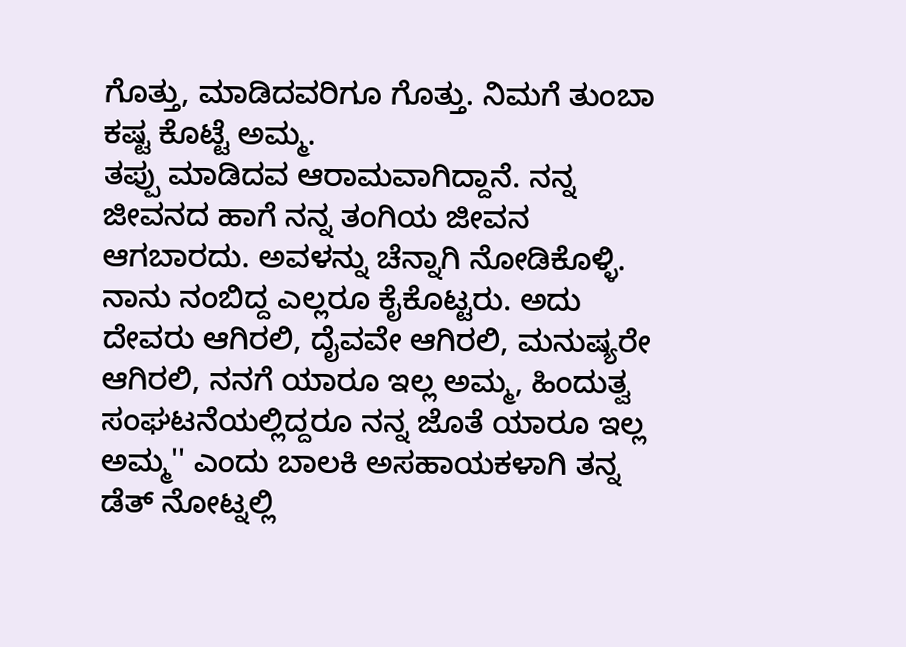ಗೊತ್ತು, ಮಾಡಿದವರಿಗೂ ಗೊತ್ತು. ನಿಮಗೆ ತುಂಬಾ ಕಷ್ಟ ಕೊಟ್ಟೆ ಅಮ್ಮ.
ತಪ್ಪು ಮಾಡಿದವ ಆರಾಮವಾಗಿದ್ದಾನೆ. ನನ್ನ ಜೀವನದ ಹಾಗೆ ನನ್ನ ತಂಗಿಯ ಜೀವನ ಆಗಬಾರದು. ಅವಳನ್ನು ಚೆನ್ನಾಗಿ ನೋಡಿಕೊಳ್ಳಿ. ನಾನು ನಂಬಿದ್ದ ಎಲ್ಲರೂ ಕೈಕೊಟ್ಟರು. ಅದು ದೇವರು ಆಗಿರಲಿ, ದೈವವೇ ಆಗಿರಲಿ, ಮನುಷ್ಯರೇ ಆಗಿರಲಿ, ನನಗೆ ಯಾರೂ ಇಲ್ಲ ಅಮ್ಮ, ಹಿಂದುತ್ವ ಸಂಘಟನೆಯಲ್ಲಿದ್ದರೂ ನನ್ನ ಜೊತೆ ಯಾರೂ ಇಲ್ಲ ಅಮ್ಮ'' ಎಂದು ಬಾಲಕಿ ಅಸಹಾಯಕಳಾಗಿ ತನ್ನ ಡೆತ್ ನೋಟ್ನಲ್ಲಿ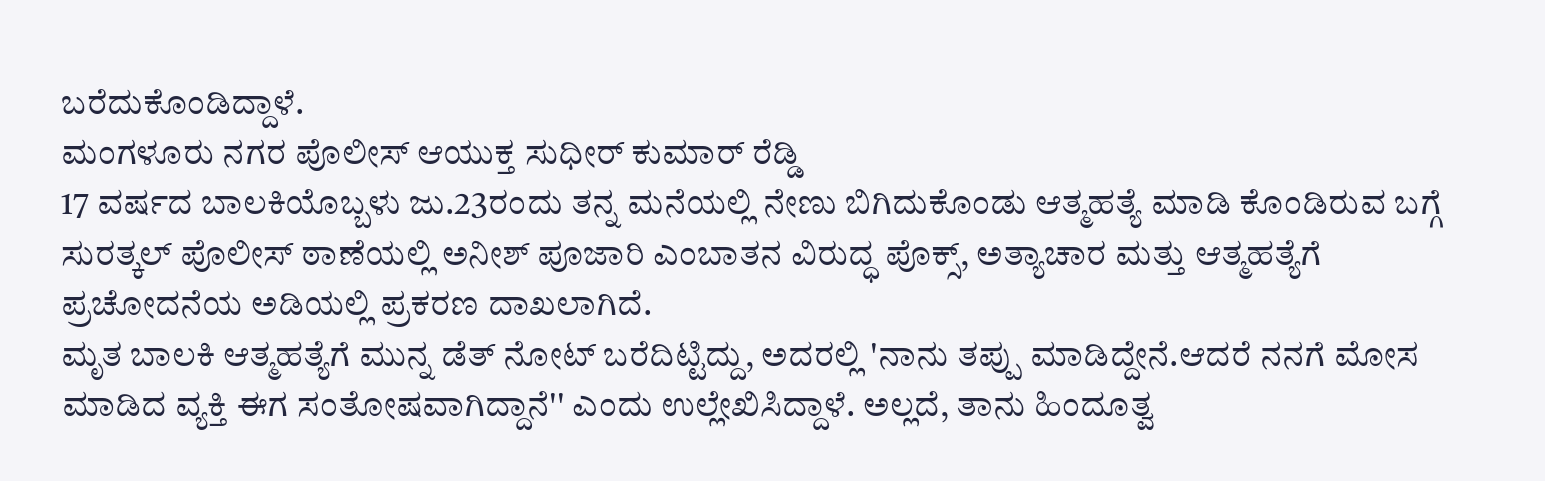ಬರೆದುಕೊಂಡಿದ್ದಾಳೆ.
ಮಂಗಳೂರು ನಗರ ಪೊಲೀಸ್ ಆಯುಕ್ತ ಸುಧೀರ್ ಕುಮಾರ್ ರೆಡ್ಡಿ
17 ವರ್ಷದ ಬಾಲಕಿಯೊಬ್ಬಳು ಜು.23ರಂದು ತನ್ನ ಮನೆಯಲ್ಲಿ ನೇಣು ಬಿಗಿದುಕೊಂಡು ಆತ್ಮಹತ್ಯೆ ಮಾಡಿ ಕೊಂಡಿರುವ ಬಗ್ಗೆ ಸುರತ್ಕಲ್ ಪೊಲೀಸ್ ಠಾಣೆಯಲ್ಲಿ ಅನೀಶ್ ಪೂಜಾರಿ ಎಂಬಾತನ ವಿರುದ್ಧ ಪೊಕ್ಸ್, ಅತ್ಯಾಚಾರ ಮತ್ತು ಆತ್ಮಹತ್ಯೆಗೆ ಪ್ರಚೋದನೆಯ ಅಡಿಯಲ್ಲಿ ಪ್ರಕರಣ ದಾಖಲಾಗಿದೆ.
ಮೃತ ಬಾಲಕಿ ಆತ್ಮಹತ್ಯೆಗೆ ಮುನ್ನ ಡೆತ್ ನೋಟ್ ಬರೆದಿಟ್ಟಿದ್ದು, ಅದರಲ್ಲಿ 'ನಾನು ತಪ್ಪು ಮಾಡಿದ್ದೇನೆ.ಆದರೆ ನನಗೆ ಮೋಸ ಮಾಡಿದ ವ್ಯಕ್ತಿ ಈಗ ಸಂತೋಷವಾಗಿದ್ದಾನೆ'' ಎಂದು ಉಲ್ಲೇಖಿಸಿದ್ದಾಳೆ. ಅಲ್ಲದೆ, ತಾನು ಹಿಂದೂತ್ವ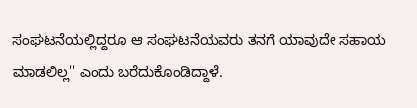ಸಂಘಟನೆಯಲ್ಲಿದ್ದರೂ ಆ ಸಂಘಟನೆಯವರು ತನಗೆ ಯಾವುದೇ ಸಹಾಯ ಮಾಡಲಿಲ್ಲ'' ಎಂದು ಬರೆದುಕೊಂಡಿದ್ದಾಳೆ.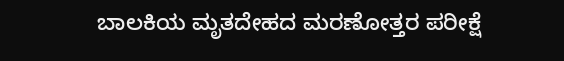ಬಾಲಕಿಯ ಮೃತದೇಹದ ಮರಣೋತ್ತರ ಪರೀಕ್ಷೆ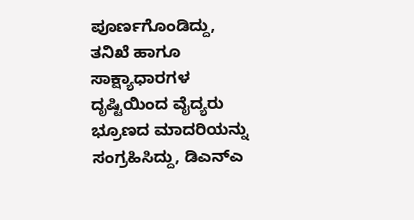ಪೂರ್ಣಗೊಂಡಿದ್ದು, ತನಿಖೆ ಹಾಗೂ ಸಾಕ್ಷ್ಯಾಧಾರಗಳ ದೃಷ್ಟಿಯಿಂದ ವೈದ್ಯರು ಭ್ರೂಣದ ಮಾದರಿಯನ್ನು ಸಂಗ್ರಹಿಸಿದ್ದು, ಡಿಎನ್ಎ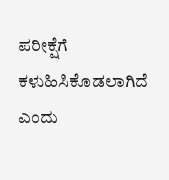ಪರೀಕ್ಷೆಗೆ ಕಳುಹಿಸಿಕೊಡಲಾಗಿದೆ ಎಂದು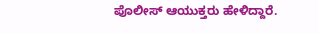ಪೊಲೀಸ್ ಆಯುಕ್ತರು ಹೇಳಿದ್ದಾರೆ.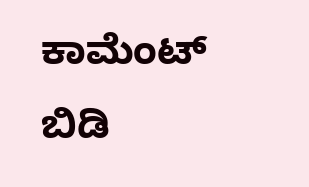ಕಾಮೆಂಟ್ ಬಿಡಿ